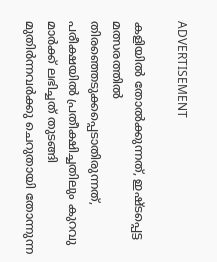ADVERTISEMENT

കളിയിൽ തോൽക്കുന്നത്, ഇഷ്ടപ്പെട്ട മത്സരത്തിൽ തിരഞ്ഞെടുക്കപ്പെടാതിരുന്നത്, പരീക്ഷയിൽ പ്രതീക്ഷിച്ചതിലും കുറവു മാർക്ക് ലഭിച്ചത് തുടങ്ങി മുതിർന്നവർക്കു ചെറുതായി തോന്നുന്ന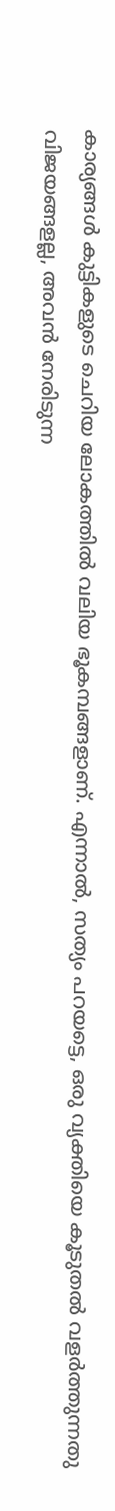കാര്യങ്ങൾ കുട്ടികളുടെ ചെറിയ ലോകത്തിൽ വലിയ ഭൂകമ്പങ്ങളാണ്. എന്നാൽ, സത്യം പറയട്ടെ, ഒരു വ്യക്തിയെ കൂടുതൽ വളർത്തുന്നതു വിജയങ്ങളല്ല, അവൻ നേരിടുന്ന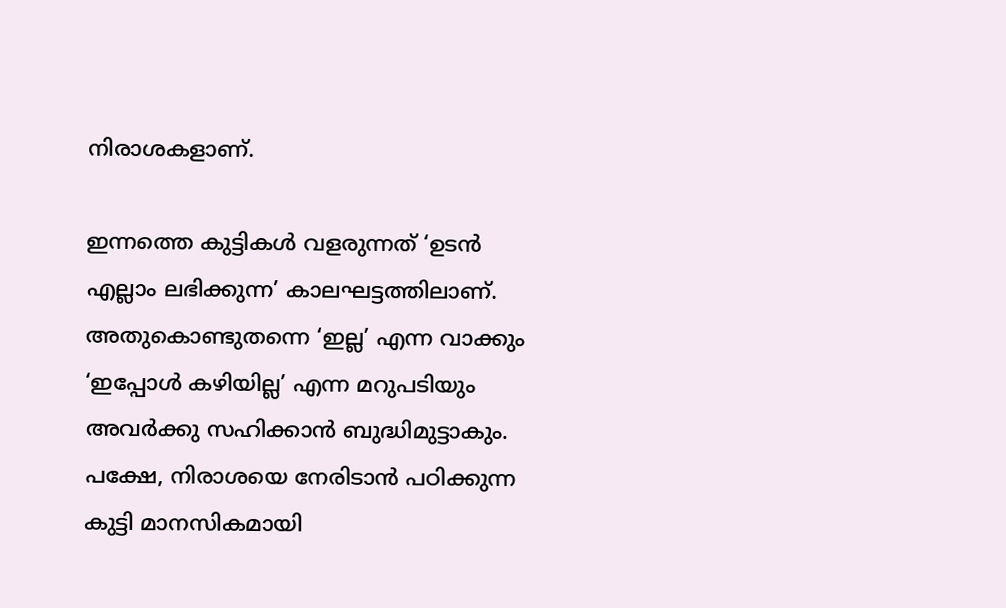നിരാശകളാണ്.

ഇന്നത്തെ കുട്ടികൾ വളരുന്നത് ‘ഉടൻ എല്ലാം ലഭിക്കുന്ന’ കാലഘട്ടത്തിലാണ്. അതുകൊണ്ടുതന്നെ ‘ഇല്ല’ എന്ന വാക്കും ‘ഇപ്പോൾ കഴിയില്ല’ എന്ന മറുപടിയും അവർക്കു സഹിക്കാൻ ബുദ്ധിമുട്ടാകും. പക്ഷേ, നിരാശയെ നേരിടാൻ പഠിക്കുന്ന കുട്ടി മാനസികമായി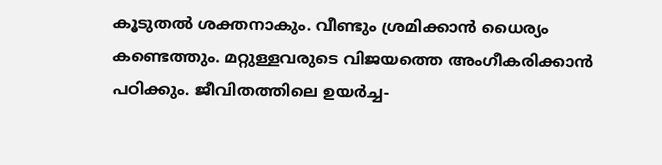കൂടുതൽ ശക്തനാകും. വീണ്ടും ശ്രമിക്കാൻ ധൈര്യം കണ്ടെത്തും. മറ്റുള്ളവരുടെ വിജയത്തെ അംഗീകരിക്കാൻ പഠിക്കും. ജീവിതത്തിലെ ഉയർച്ച-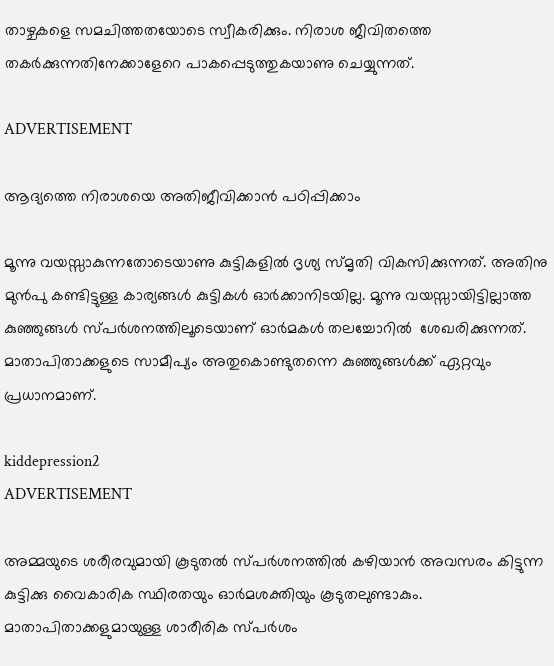താഴ്ചകളെ സമചിത്തതയോടെ സ്വീകരിക്കും. നിരാശ ജീവിതത്തെ തകർക്കുന്നതിനേക്കാളേറെ പാകപ്പെടുത്തുകയാണു ചെയ്യുന്നത്.

ADVERTISEMENT

ആദ്യത്തെ നിരാശയെ അതിജീവിക്കാൻ പഠിപ്പിക്കാം

മൂന്നു വയസ്സാകുന്നതോടെയാണു കുട്ടികളിൽ ദൃശ്യ സ്മൃതി വികസിക്കുന്നത്. അതിനു മുൻപു കണ്ടിട്ടുള്ള കാര്യങ്ങൾ കുട്ടികൾ ഓർക്കാനിടയില്ല. മൂന്നു വയസ്സായിട്ടില്ലാത്ത കുഞ്ഞുങ്ങൾ സ്പർശനത്തിലൂടെയാണ് ഓർമകൾ തലച്ചോറിൽ  ശേഖരിക്കുന്നത്. മാതാപിതാക്കളുടെ സാമീപ്യം അതുകൊണ്ടുതന്നെ കുഞ്ഞുങ്ങൾക്ക് ഏറ്റവും പ്രധാനമാണ്.

kiddepression2
ADVERTISEMENT

അമ്മയുടെ ശരീരവുമായി കൂടുതൽ സ്പർശനത്തിൽ കഴിയാൻ അവസരം കിട്ടുന്ന കുട്ടിക്കു വൈകാരിക സ്ഥിരതയും ഓർമശക്തിയും കൂടുതലുണ്ടാകും. മാതാപിതാക്കളുമായുള്ള ശാരീരിക സ്പർശം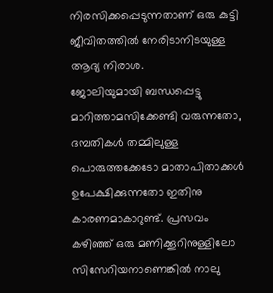നിരസിക്കപ്പെടുന്നതാണ് ഒരു കുട്ടി ജീവിതത്തിൽ നേരിടാനിടയുള്ള ആദ്യ നിരാശ.
ജോലിയുമായി ബന്ധപ്പെട്ടു മാറിത്താമസിക്കേണ്ടി വരുന്നതോ, ദമ്പതികൾ തമ്മിലുള്ള പൊരുത്തക്കേടോ മാതാപിതാക്കൾ ഉപേക്ഷിക്കുന്നതോ ഇതിനു കാരണമാകാറുണ്ട്. പ്രസവം കഴിഞ്ഞ് ഒരു മണിക്കൂറിനുള്ളിലോ സിസേറിയനാണെങ്കിൽ നാലു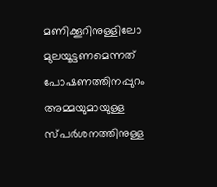മണിക്കൂറിനുള്ളിലോ മുലയൂട്ടണമെന്നത് പോഷണത്തിനപ്പുറം അമ്മയുമായുള്ള സ്പർശനത്തിനുള്ള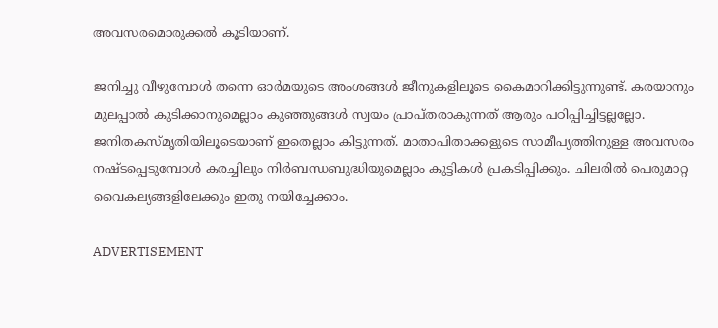അവസരമൊരുക്കൽ കൂടിയാണ്.

ജനിച്ചു വീഴുമ്പോൾ തന്നെ ഓർമയുടെ അംശങ്ങൾ ജീനുകളിലൂടെ കൈമാറിക്കിട്ടുന്നുണ്ട്. കരയാനും മുലപ്പാല്‍ കുടിക്കാനുമെല്ലാം കുഞ്ഞുങ്ങൾ സ്വയം പ്രാപ്തരാകുന്നത് ആരും പഠിപ്പിച്ചിട്ടല്ലല്ലോ. ജനിതകസ്മൃതിയിലൂടെയാണ് ഇതെല്ലാം കിട്ടുന്നത്. മാതാപിതാക്കളുടെ സാമീപ്യത്തിനുള്ള അവസരം നഷ്ടപ്പെടുമ്പോൾ കരച്ചിലും നിർബന്ധബുദ്ധിയുമെല്ലാം കുട്ടികൾ പ്രകടിപ്പിക്കും. ചിലരിൽ പെരുമാറ്റ വൈകല്യങ്ങളിലേക്കും ഇതു നയിച്ചേക്കാം.

ADVERTISEMENT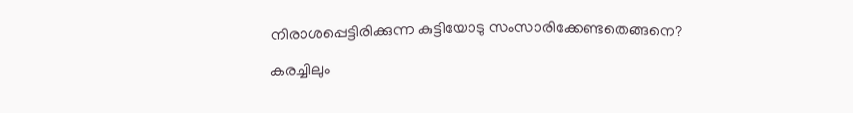നിരാശപ്പെട്ടിരിക്കുന്ന കുട്ടിയോടു സംസാരിക്കേണ്ടതെങ്ങനെ?

കരച്ചിലും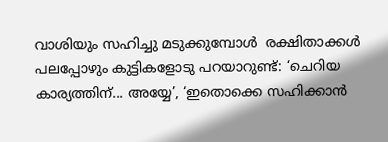വാശിയും സഹിച്ചു മടുക്കുമ്പോൾ  രക്ഷിതാക്കൾ പലപ്പോഴും കുട്ടികളോടു പറയാറുണ്ട്: ‘ചെറിയ കാര്യത്തിന്... അയ്യേ’, ‘ഇതൊക്കെ സഹിക്കാൻ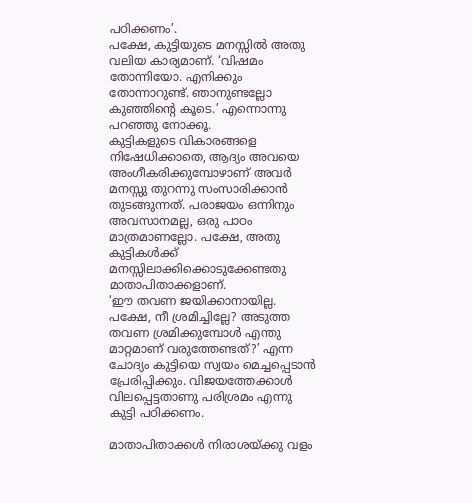പഠിക്കണം’.
പക്ഷേ, കുട്ടിയുടെ മനസ്സിൽ അതു വലിയ കാര്യമാണ്. ‘വിഷമം തോന്നിയോ. എനിക്കും തോന്നാറുണ്ട്. ഞാനുണ്ടല്ലോ കുഞ്ഞിന്റെ കൂടെ.’ എന്നൊന്നു പറഞ്ഞു നോക്കൂ.
കുട്ടികളുടെ വികാരങ്ങളെ നിഷേധിക്കാതെ, ആദ്യം അവയെ അംഗീകരിക്കുമ്പോഴാണ് അവർ മനസ്സു തുറന്നു സംസാരിക്കാൻ തുടങ്ങുന്നത്. പരാജയം ഒന്നിനും അവസാനമല്ല, ഒരു പാഠം മാത്രമാണല്ലോ. പക്ഷേ, അതു കുട്ടികൾക്ക് മനസ്സിലാക്കിക്കൊടുക്കേണ്ടതു മാതാപിതാക്കളാണ്.
‘ഈ തവണ ജയിക്കാനായില്ല. പക്ഷേ, നീ ശ്രമിച്ചില്ലേ? അടുത്ത തവണ ശ്രമിക്കുമ്പോൾ എന്തു മാറ്റമാണ് വരുത്തേണ്ടത്?’ എന്ന ചോദ്യം കുട്ടിയെ സ്വയം മെച്ചപ്പെടാൻ പ്രേരിപ്പിക്കും. വിജയത്തേക്കാൾ വിലപ്പെട്ടതാണു പരിശ്രമം എന്നു കുട്ടി പഠിക്കണം.

മാതാപിതാക്കൾ നിരാശയ്ക്കു വളം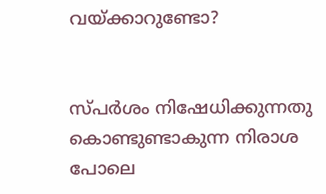വയ്ക്കാറുണ്ടോ?


സ്പർശം നിഷേധിക്കുന്നതു കൊണ്ടുണ്ടാകുന്ന നിരാശ പോലെ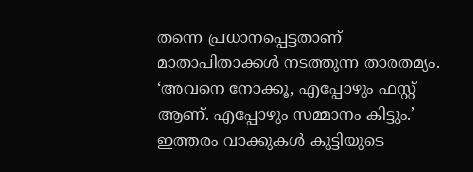തന്നെ പ്രധാനപ്പെട്ടതാണ് മാതാപിതാക്കൾ നടത്തുന്ന താരതമ്യം. ‘അവനെ നോക്കൂ, എപ്പോഴും ഫസ്റ്റ് ആണ്. എപ്പോഴും സമ്മാനം കിട്ടും.’ ഇത്തരം വാക്കുകൾ കുട്ടിയുടെ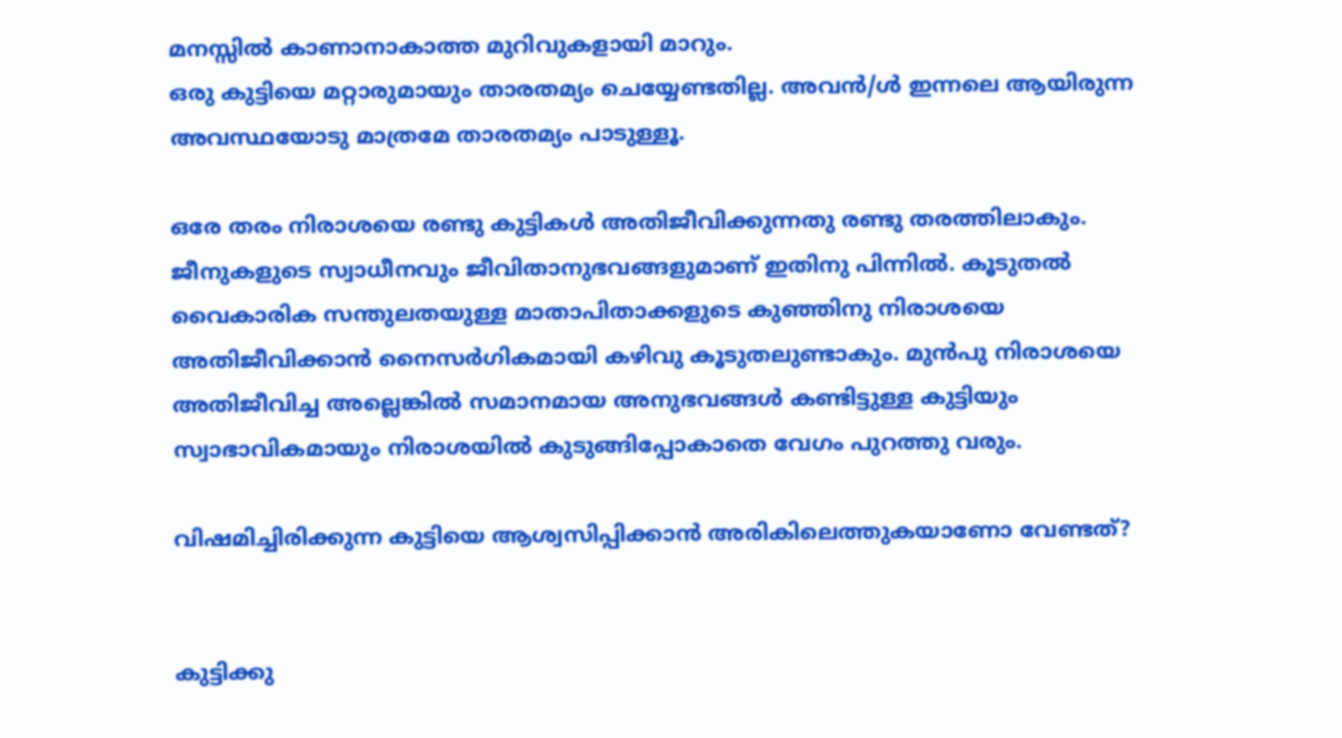മനസ്സിൽ കാണാനാകാത്ത മുറിവുകളായി മാറും.
ഒരു കുട്ടിയെ മറ്റാരുമായും താരതമ്യം ചെയ്യേണ്ടതില്ല. അവൻ/ൾ ഇന്നലെ ആയിരുന്ന അവസ്ഥയോടു മാത്രമേ താരതമ്യം പാടുള്ളൂ.

ഒരേ തരം നിരാശയെ രണ്ടു കുട്ടികൾ അതിജീവിക്കുന്നതു രണ്ടു തരത്തിലാകും. ജീനുകളുടെ സ്വാധീനവും ജീവിതാനുഭവങ്ങളുമാണ് ഇതിനു പിന്നിൽ. കൂടുതൽ വൈകാരിക സന്തുലതയുള്ള മാതാപിതാക്കളുടെ കുഞ്ഞിനു നിരാശയെ അതിജീവിക്കാൻ നൈസർഗികമായി കഴിവു കൂടുതലുണ്ടാകും. മുൻപു നിരാശയെ അതിജീവിച്ച അല്ലെങ്കില്‍ സമാനമായ അനുഭവങ്ങൾ കണ്ടിട്ടുള്ള കുട്ടിയും സ്വാഭാവികമായും നിരാശയിൽ കുടുങ്ങിപ്പോകാതെ വേഗം പുറത്തു വരും.

വിഷമിച്ചിരിക്കുന്ന കുട്ടിയെ ആശ്വസിപ്പിക്കാൻ അരികിലെത്തുകയാണോ വേണ്ടത്?


കുട്ടിക്കു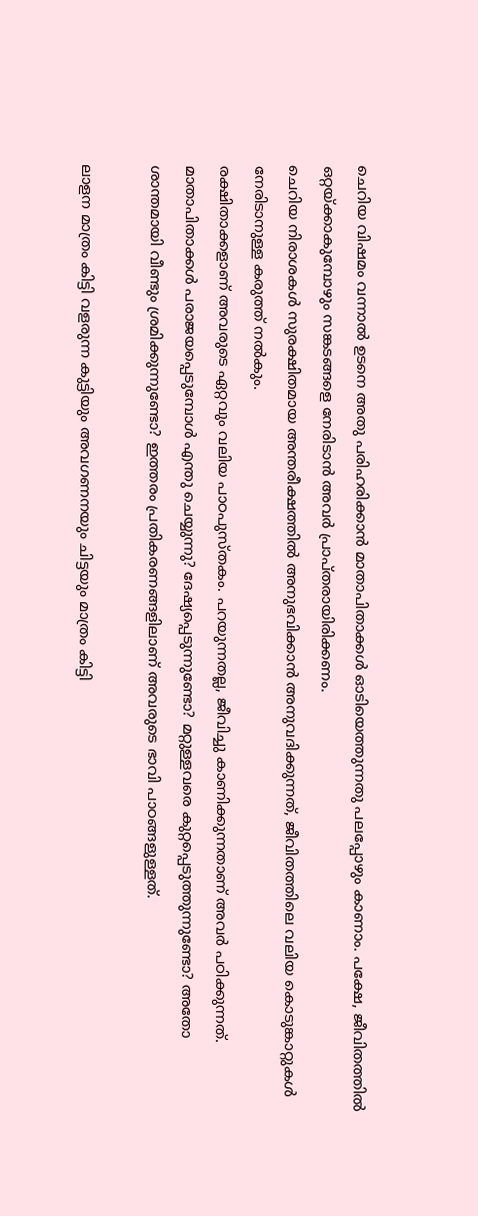ചെറിയ വിഷമം വന്നാൽ ഉടനെ അതു പരിഹരിക്കാൻ മാതാപിതാക്കൾ ഓടിയെത്തുന്നതു പലപ്പോഴും കാണാം. പക്ഷേ, ജീവിതത്തിൽ ഒറ്റയ്ക്കാകുമ്പോഴും സങ്കടങ്ങളെ നേരിടാൻ അവർ പ്രാപ്തരായിരിക്കണം.
ചെറിയ നിരാശകൾ സുരക്ഷിതമായ അന്തരീക്ഷത്തിൽ അനുഭവിക്കാൻ അനുവദിക്കുന്നത്, ജീവിതത്തിലെ വലിയ കൊടുങ്കാറ്റുകൾ നേരിടാനുള്ള കരുത്ത് നൽകും.
രക്ഷിതാക്കളാണ് അവരുടെ ഏറ്റവും വലിയ പാഠപുസ്തകം. പറയുന്നതല്ല, ജീവിച്ചു കാണിക്കുന്നതാണ് അവർ പഠിക്കുന്നത്. മാതാപിതാക്കൾ പരാജയപ്പെടുമ്പോൾ എന്തു ചെയ്യുന്നു? ദേഷ്യപ്പെടുന്നുണ്ടോ? മറ്റുള്ളവരെ കുറ്റപ്പെടുത്തുന്നുണ്ടോ? അതോ ശാന്തമായി വീണ്ടും ശ്രമിക്കുന്നുണ്ടോ? ഇത്തരം പ്രതികരണങ്ങളിലാണ് അവരുടെ ഭാവി പാഠങ്ങളുള്ളത്.

ലാളന മാത്രം കിട്ടി വളരുന്ന കുട്ടിയും അവഗണനയും ചിട്ടയും മാത്രം കിട്ടി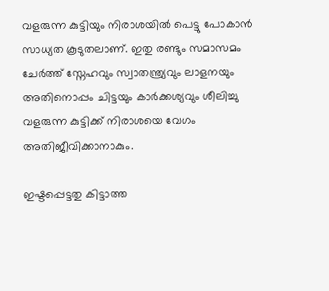വളരുന്ന കുട്ടിയും നിരാശയിൽ പെട്ടു പോകാൻ സാധ്യത കൂടുതലാണ്. ഇതു രണ്ടും സമാസമം ചേർത്ത് സ്നേഹവും സ്വാതന്ത്ര്യവും ലാളനയും അതിനൊപ്പം ചിട്ടയും കാർക്കശ്യവും ശീലിച്ചു വളരുന്ന കുട്ടിക്ക് നിരാശയെ വേഗം അതിജീവിക്കാനാകും.

ഇഷ്ടപ്പെട്ടതു കിട്ടാത്ത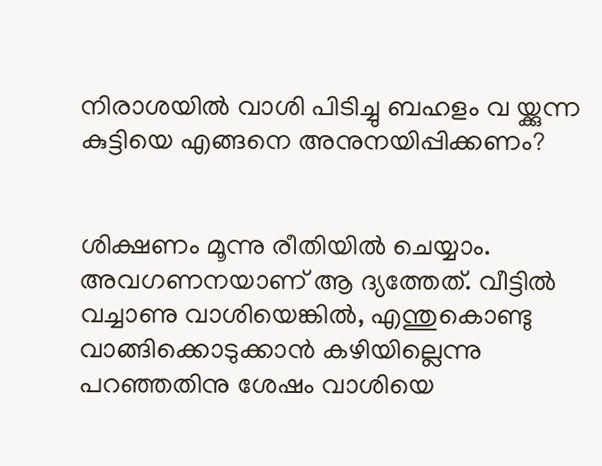നിരാശയിൽ വാശി പിടിച്ചു ബഹളം വ യ്ക്കുന്ന കുട്ടിയെ എങ്ങനെ അനുനയിപ്പിക്കണം?


ശിക്ഷണം മൂന്നു രീതിയിൽ ചെയ്യാം. അവഗണനയാണ് ആ ദ്യത്തേത്. വീട്ടിൽ വച്ചാണു വാശിയെങ്കിൽ, എന്തുകൊണ്ടു വാങ്ങിക്കൊടുക്കാൻ കഴിയില്ലെന്നു പറഞ്ഞതിനു ശേഷം വാശിയെ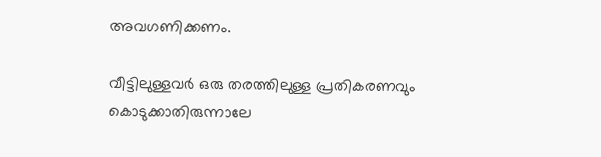അവഗണിക്കണം.

വീട്ടിലുള്ളവർ ഒരു തരത്തിലുള്ള പ്രതികരണവും കൊടുക്കാതിരുന്നാലേ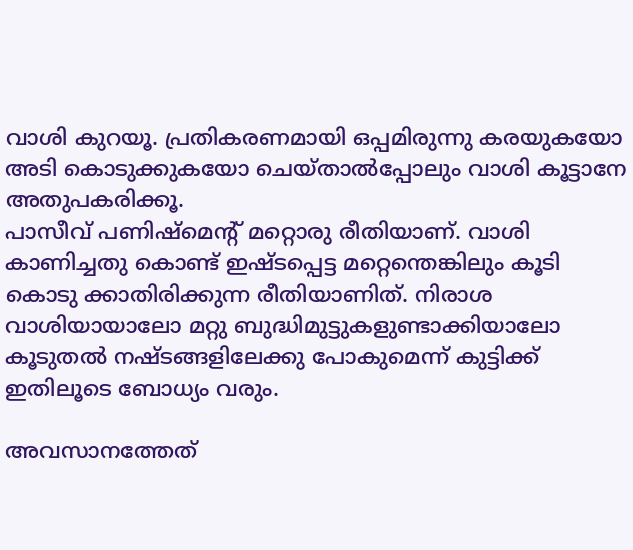വാശി കുറയൂ. പ്രതികരണമായി ഒപ്പമിരുന്നു കരയുകയോ അടി കൊടുക്കുകയോ ചെയ്താൽപ്പോലും വാശി കൂട്ടാനേ അതുപകരിക്കൂ.
പാസീവ് പണിഷ്മെന്റ് മറ്റൊരു രീതിയാണ്. വാശി കാണിച്ചതു കൊണ്ട് ഇഷ്ടപ്പെട്ട മറ്റെന്തെങ്കിലും കൂടി കൊടു ക്കാതിരിക്കുന്ന രീതിയാണിത്. നിരാശ വാശിയായാലോ മറ്റു ബുദ്ധിമുട്ടുകളുണ്ടാക്കിയാലോ കൂടുതൽ നഷ്ടങ്ങളിലേക്കു പോകുമെന്ന് കുട്ടിക്ക് ഇതിലൂടെ ബോധ്യം വരും.

അവസാനത്തേത്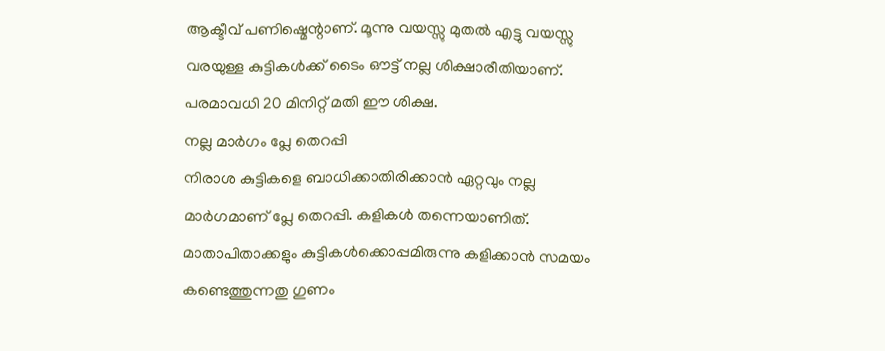ആക്ടീവ് പണിഷ്മെന്റാണ്. മൂന്നു വയസ്സു മുതൽ എട്ടു വയസ്സു വരയുള്ള കുട്ടികൾക്ക് ടൈം ഔട്ട് നല്ല ശിക്ഷാരീതിയാണ്. പരമാവധി 20 മിനിറ്റ് മതി ഈ ശിക്ഷ.
നല്ല മാർഗം പ്ലേ തെറപ്പി
നിരാശ കുട്ടികളെ ബാധിക്കാതിരിക്കാൻ ഏറ്റവും നല്ല മാർഗമാണ് പ്ലേ തെറപ്പി. കളികൾ തന്നെയാണിത്. മാതാപിതാക്കളും കുട്ടികൾക്കൊപ്പമിരുന്നു കളിക്കാൻ സമയം കണ്ടെത്തുന്നതു ഗുണം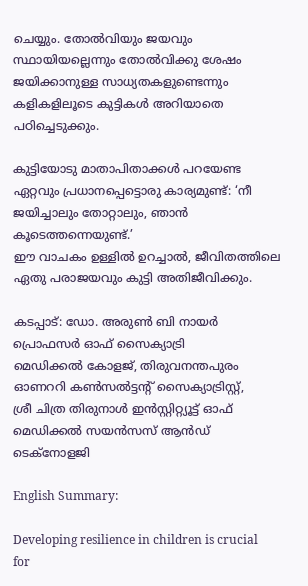ചെയ്യും. തോൽവിയും ജയവും സ്ഥായിയല്ലെന്നും തോൽവിക്കു ശേഷം ജയിക്കാനുള്ള സാധ്യതകളുണ്ടെന്നും കളികളിലൂടെ കുട്ടികൾ അറിയാതെ പഠിച്ചെടുക്കും.

കുട്ടിയോടു മാതാപിതാക്കൾ പറയേണ്ട ഏറ്റവും പ്രധാനപ്പെട്ടൊരു കാര്യമുണ്ട്: ‘നീ ജയിച്ചാലും തോറ്റാലും, ഞാൻ കൂടെത്തന്നെയുണ്ട്.’
ഈ വാചകം ഉള്ളിൽ ഉറച്ചാൽ, ജീവിതത്തിലെ ഏതു പരാജയവും കുട്ടി അതിജീവിക്കും.

കടപ്പാട്: ഡോ. അരുൺ ബി നായർ
പ്രൊഫസർ ഓഫ് സൈക്യാട്രി
മെഡിക്കൽ കോളജ്, തിരുവനന്തപുരം
ഓണററി കൺസൽട്ടന്റ് സൈക്യാട്രിസ്റ്റ്,
ശ്രീ ചിത്ര തിരുനാൾ ഇൻസ്റ്റിറ്റ്യൂട്ട് ഓഫ്
മെഡിക്കൽ സയൻസസ് ആൻഡ് ടെക്നോളജി

English Summary:

Developing resilience in children is crucial for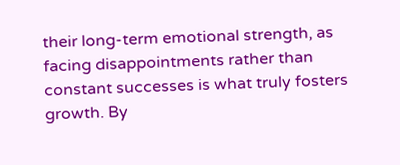their long-term emotional strength, as facing disappointments rather than constant successes is what truly fosters growth. By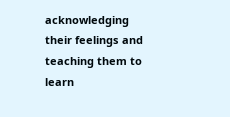acknowledging their feelings and teaching them to learn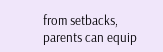from setbacks, parents can equip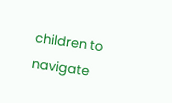children to navigate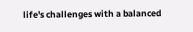life's challenges with a balanced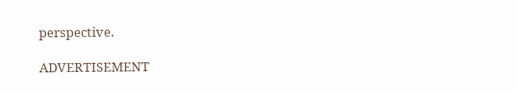perspective.

ADVERTISEMENT